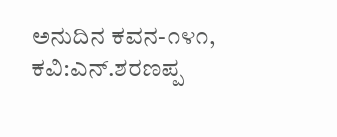ಅನುದಿನ‌ ಕವನ-೧೪೧, ಕವಿ:ಎನ್‌.ಶರಣಪ್ಪ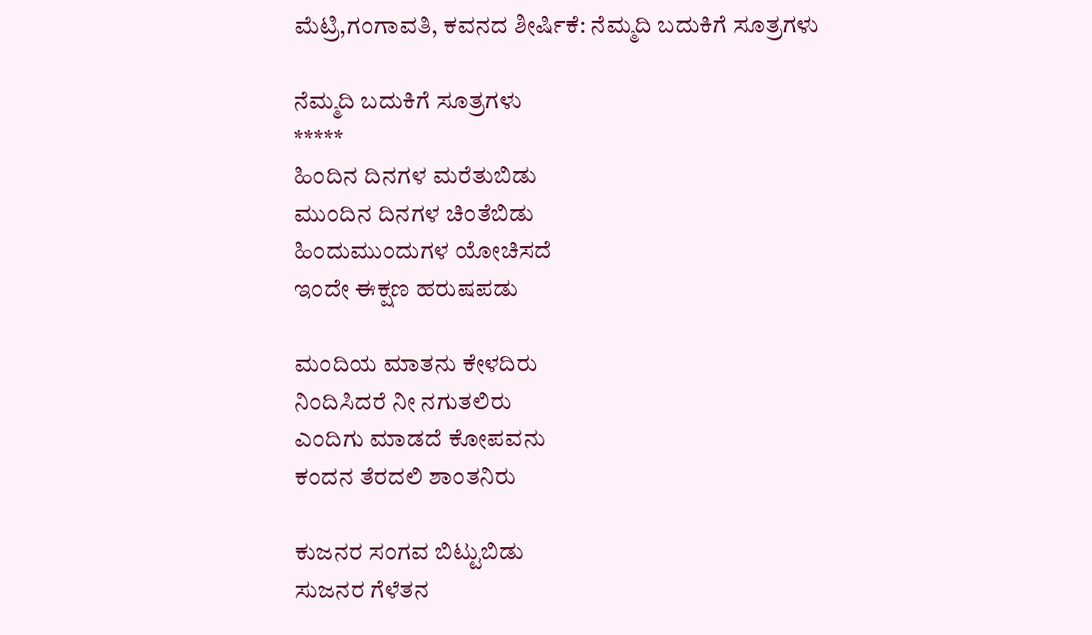ಮೆಟ್ರಿ,ಗಂಗಾವತಿ, ಕವನದ ಶೀರ್ಷಿಕೆ: ನೆಮ್ಮದಿ ಬದುಕಿಗೆ ಸೂತ್ರಗಳು

ನೆಮ್ಮದಿ ಬದುಕಿಗೆ ಸೂತ್ರಗಳು
*****
ಹಿಂದಿನ ದಿನಗಳ ಮರೆತುಬಿಡು
ಮುಂದಿನ ದಿನಗಳ ಚಿಂತೆಬಿಡು
ಹಿಂದುಮುಂದುಗಳ ಯೋಚಿಸದೆ
ಇಂದೇ ಈಕ್ಷಣ ಹರುಷಪಡು

ಮಂದಿಯ ಮಾತನು ಕೇಳದಿರು
ನಿಂದಿಸಿದರೆ ನೀ ನಗುತಲಿರು
ಎಂದಿಗು ಮಾಡದೆ ಕೋಪವನು
ಕಂದನ ತೆರದಲಿ ಶಾಂತನಿರು

ಕುಜನರ ಸಂಗವ ಬಿಟ್ಟುಬಿಡು
ಸುಜನರ ಗೆಳೆತನ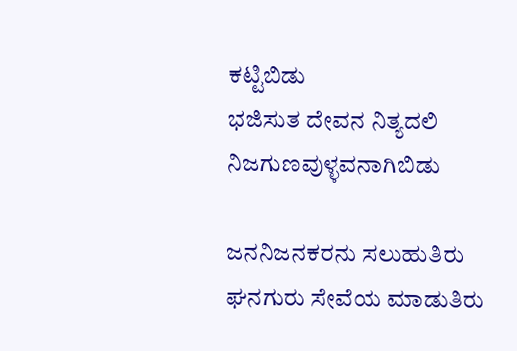ಕಟ್ಟಿಬಿಡು
ಭಜಿಸುತ ದೇವನ ನಿತ್ಯದಲಿ
ನಿಜಗುಣವುಳ್ಳವನಾಗಿಬಿಡು

ಜನನಿಜನಕರನು ಸಲುಹುತಿರು
ಘನಗುರು ಸೇವೆಯ ಮಾಡುತಿರು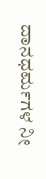ದಾನಧರ್ಮಗಳ ನೀ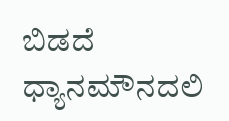ಬಿಡದೆ
ಧ್ಯಾನಮೌನದಲಿ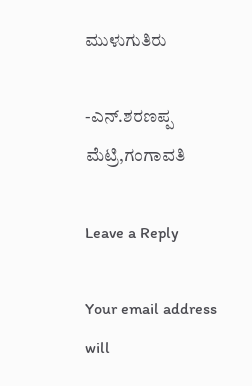ಮುಳುಗುತಿರು

-ಎನ್‌.ಶರಣಪ್ಪ ಮೆಟ್ರಿ,ಗಂಗಾವತಿ

Leave a Reply

Your email address will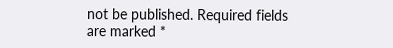not be published. Required fields are marked *